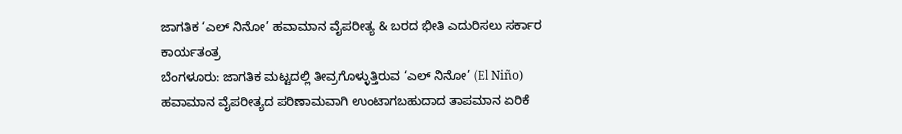ಜಾಗತಿಕ ‘ಎಲ್ ನಿನೋ’ ಹವಾಮಾನ ವೈಪರೀತ್ಯ & ಬರದ ಭೀತಿ ಎದುರಿಸಲು ಸರ್ಕಾರ ಕಾರ್ಯತಂತ್ರ
ಬೆಂಗಳೂರು: ಜಾಗತಿಕ ಮಟ್ಟದಲ್ಲಿ ತೀವ್ರಗೊಳ್ಳುತ್ತಿರುವ ‘ಎಲ್ ನಿನೋ’ (El Niño) ಹವಾಮಾನ ವೈಪರೀತ್ಯದ ಪರಿಣಾಮವಾಗಿ ಉಂಟಾಗಬಹುದಾದ ತಾಪಮಾನ ಏರಿಕೆ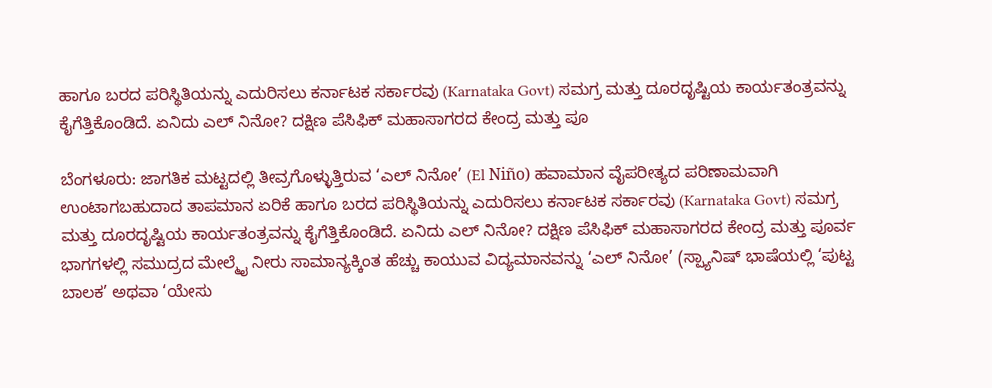ಹಾಗೂ ಬರದ ಪರಿಸ್ಥಿತಿಯನ್ನು ಎದುರಿಸಲು ಕರ್ನಾಟಕ ಸರ್ಕಾರವು (Karnataka Govt) ಸಮಗ್ರ ಮತ್ತು ದೂರದೃಷ್ಟಿಯ ಕಾರ್ಯತಂತ್ರವನ್ನು ಕೈಗೆತ್ತಿಕೊಂಡಿದೆ. ಏನಿದು ಎಲ್ ನಿನೋ? ದಕ್ಷಿಣ ಪೆಸಿಫಿಕ್ ಮಹಾಸಾಗರದ ಕೇಂದ್ರ ಮತ್ತು ಪೂ

ಬೆಂಗಳೂರು: ಜಾಗತಿಕ ಮಟ್ಟದಲ್ಲಿ ತೀವ್ರಗೊಳ್ಳುತ್ತಿರುವ ‘ಎಲ್ ನಿನೋ’ (El Niño) ಹವಾಮಾನ ವೈಪರೀತ್ಯದ ಪರಿಣಾಮವಾಗಿ ಉಂಟಾಗಬಹುದಾದ ತಾಪಮಾನ ಏರಿಕೆ ಹಾಗೂ ಬರದ ಪರಿಸ್ಥಿತಿಯನ್ನು ಎದುರಿಸಲು ಕರ್ನಾಟಕ ಸರ್ಕಾರವು (Karnataka Govt) ಸಮಗ್ರ ಮತ್ತು ದೂರದೃಷ್ಟಿಯ ಕಾರ್ಯತಂತ್ರವನ್ನು ಕೈಗೆತ್ತಿಕೊಂಡಿದೆ. ಏನಿದು ಎಲ್ ನಿನೋ? ದಕ್ಷಿಣ ಪೆಸಿಫಿಕ್ ಮಹಾಸಾಗರದ ಕೇಂದ್ರ ಮತ್ತು ಪೂರ್ವ ಭಾಗಗಳಲ್ಲಿ ಸಮುದ್ರದ ಮೇಲ್ಮೈ ನೀರು ಸಾಮಾನ್ಯಕ್ಕಿಂತ ಹೆಚ್ಚು ಕಾಯುವ ವಿದ್ಯಮಾನವನ್ನು ‘ಎಲ್ ನಿನೋ’ (ಸ್ಪ್ಯಾನಿಷ್ ಭಾಷೆಯಲ್ಲಿ ‘ಪುಟ್ಟ ಬಾಲಕ’ ಅಥವಾ ‘ಯೇಸು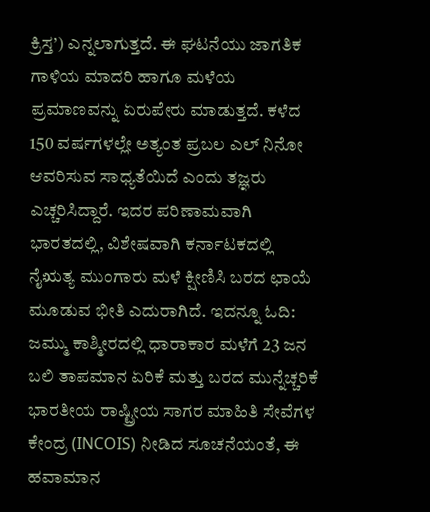ಕ್ರಿಸ್ತ’) ಎನ್ನಲಾಗುತ್ತದೆ. ಈ ಘಟನೆಯು ಜಾಗತಿಕ ಗಾಳಿಯ ಮಾದರಿ ಹಾಗೂ ಮಳೆಯ ಪ್ರಮಾಣವನ್ನು ಏರುಪೇರು ಮಾಡುತ್ತದೆ. ಕಳೆದ 150 ವರ್ಷಗಳಲ್ಲೇ ಅತ್ಯಂತ ಪ್ರಬಲ ಎಲ್ ನಿನೋ ಆವರಿಸುವ ಸಾಧ್ಯತೆಯಿದೆ ಎಂದು ತಜ್ಞರು ಎಚ್ಚರಿಸಿದ್ದಾರೆ. ಇದರ ಪರಿಣಾಮವಾಗಿ ಭಾರತದಲ್ಲಿ, ವಿಶೇಷವಾಗಿ ಕರ್ನಾಟಕದಲ್ಲಿ ನೈಋತ್ಯ ಮುಂಗಾರು ಮಳೆ ಕ್ಷೀಣಿಸಿ ಬರದ ಛಾಯೆ ಮೂಡುವ ಭೀತಿ ಎದುರಾಗಿದೆ. ಇದನ್ನೂ ಓದಿ: ಜಮ್ಮು ಕಾಶ್ಮೀರದಲ್ಲಿ ಧಾರಾಕಾರ ಮಳೆಗೆ 23 ಜನ ಬಲಿ ತಾಪಮಾನ ಏರಿಕೆ ಮತ್ತು ಬರದ ಮುನ್ನೆಚ್ಚರಿಕೆ ಭಾರತೀಯ ರಾಷ್ಟ್ರೀಯ ಸಾಗರ ಮಾಹಿತಿ ಸೇವೆಗಳ ಕೇಂದ್ರ (INCOIS) ನೀಡಿದ ಸೂಚನೆಯಂತೆ, ಈ ಹವಾಮಾನ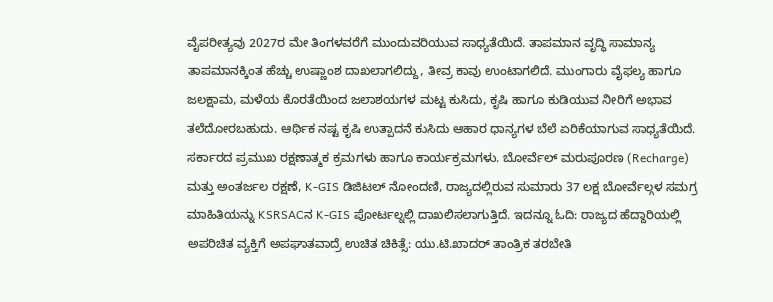ವೈಪರೀತ್ಯವು 2027ರ ಮೇ ತಿಂಗಳವರೆಗೆ ಮುಂದುವರಿಯುವ ಸಾಧ್ಯತೆಯಿದೆ. ತಾಪಮಾನ ವೃದ್ಧಿ ಸಾಮಾನ್ಯ ತಾಪಮಾನಕ್ಕಿಂತ ಹೆಚ್ಚು ಉಷ್ಣಾಂಶ ದಾಖಲಾಗಲಿದ್ದು, ತೀವ್ರ ಕಾವು ಉಂಟಾಗಲಿದೆ. ಮುಂಗಾರು ವೈಫಲ್ಯ ಹಾಗೂ ಜಲಕ್ಷಾಮ, ಮಳೆಯ ಕೊರತೆಯಿಂದ ಜಲಾಶಯಗಳ ಮಟ್ಟ ಕುಸಿದು, ಕೃಷಿ ಹಾಗೂ ಕುಡಿಯುವ ನೀರಿಗೆ ಅಭಾವ ತಲೆದೋರಬಹುದು. ಆರ್ಥಿಕ ನಷ್ಟ ಕೃಷಿ ಉತ್ಪಾದನೆ ಕುಸಿದು ಆಹಾರ ಧಾನ್ಯಗಳ ಬೆಲೆ ಏರಿಕೆಯಾಗುವ ಸಾಧ್ಯತೆಯಿದೆ. ಸರ್ಕಾರದ ಪ್ರಮುಖ ರಕ್ಷಣಾತ್ಮಕ ಕ್ರಮಗಳು ಹಾಗೂ ಕಾರ್ಯಕ್ರಮಗಳು. ಬೋರ್ವೆಲ್ ಮರುಪೂರಣ (Recharge) ಮತ್ತು ಅಂತರ್ಜಲ ರಕ್ಷಣೆ, K-GIS ಡಿಜಿಟಲ್ ನೋಂದಣಿ, ರಾಜ್ಯದಲ್ಲಿರುವ ಸುಮಾರು 37 ಲಕ್ಷ ಬೋರ್ವೆಲ್ಗಳ ಸಮಗ್ರ ಮಾಹಿತಿಯನ್ನು KSRSACನ K-GIS ಪೋರ್ಟಲ್ನಲ್ಲಿ ದಾಖಲಿಸಲಾಗುತ್ತಿದೆ. ಇದನ್ನೂ ಓದಿ: ರಾಜ್ಯದ ಹೆದ್ದಾರಿಯಲ್ಲಿ ಅಪರಿಚಿತ ವ್ಯಕ್ತಿಗೆ ಅಪಘಾತವಾದ್ರೆ ಉಚಿತ ಚಿಕಿತ್ಸೆ: ಯು.ಟಿ.ಖಾದರ್ ತಾಂತ್ರಿಕ ತರಬೇತಿ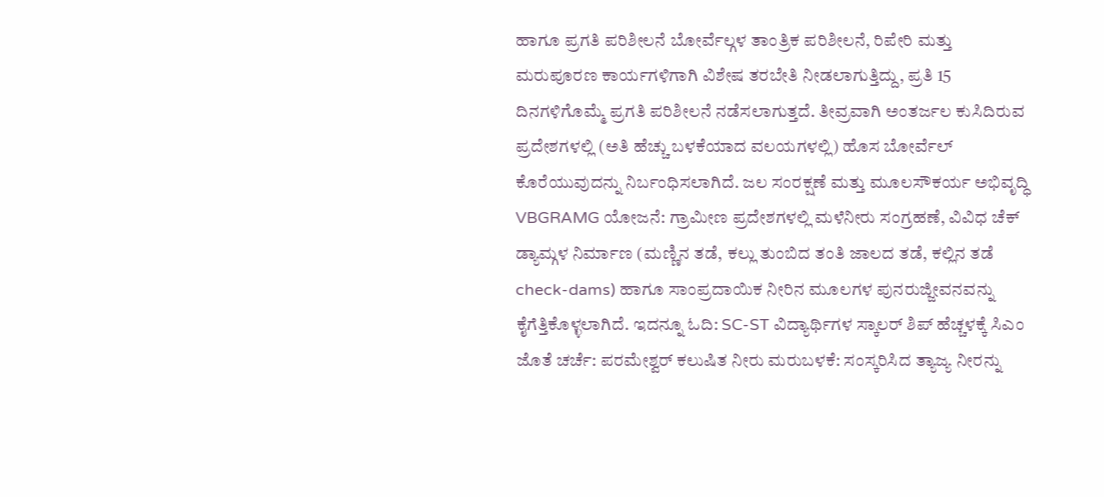ಹಾಗೂ ಪ್ರಗತಿ ಪರಿಶೀಲನೆ ಬೋರ್ವೆಲ್ಗಳ ತಾಂತ್ರಿಕ ಪರಿಶೀಲನೆ, ರಿಪೇರಿ ಮತ್ತು ಮರುಪೂರಣ ಕಾರ್ಯಗಳಿಗಾಗಿ ವಿಶೇಷ ತರಬೇತಿ ನೀಡಲಾಗುತ್ತಿದ್ದು, ಪ್ರತಿ 15 ದಿನಗಳಿಗೊಮ್ಮೆ ಪ್ರಗತಿ ಪರಿಶೀಲನೆ ನಡೆಸಲಾಗುತ್ತದೆ. ತೀವ್ರವಾಗಿ ಅಂತರ್ಜಲ ಕುಸಿದಿರುವ ಪ್ರದೇಶಗಳಲ್ಲಿ (ಅತಿ ಹೆಚ್ಚು ಬಳಕೆಯಾದ ವಲಯಗಳಲ್ಲಿ) ಹೊಸ ಬೋರ್ವೆಲ್ ಕೊರೆಯುವುದನ್ನು ನಿರ್ಬಂಧಿಸಲಾಗಿದೆ. ಜಲ ಸಂರಕ್ಷಣೆ ಮತ್ತು ಮೂಲಸೌಕರ್ಯ ಅಭಿವೃದ್ಧಿ VBGRAMG ಯೋಜನೆ: ಗ್ರಾಮೀಣ ಪ್ರದೇಶಗಳಲ್ಲಿ ಮಳೆನೀರು ಸಂಗ್ರಹಣೆ, ವಿವಿಧ ಚೆಕ್ ಡ್ಯಾಮ್ಗಳ ನಿರ್ಮಾಣ (ಮಣ್ಣಿನ ತಡೆ, ಕಲ್ಲು ತುಂಬಿದ ತಂತಿ ಜಾಲದ ತಡೆ, ಕಲ್ಲಿನ ತಡೆ check-dams) ಹಾಗೂ ಸಾಂಪ್ರದಾಯಿಕ ನೀರಿನ ಮೂಲಗಳ ಪುನರುಜ್ಜೀವನವನ್ನು ಕೈಗೆತ್ತಿಕೊಳ್ಳಲಾಗಿದೆ. ಇದನ್ನೂ ಓದಿ: SC-ST ವಿದ್ಯಾರ್ಥಿಗಳ ಸ್ಕಾಲರ್ ಶಿಪ್ ಹೆಚ್ಚಳಕ್ಕೆ ಸಿಎಂ ಜೊತೆ ಚರ್ಚೆ: ಪರಮೇಶ್ವರ್ ಕಲುಷಿತ ನೀರು ಮರುಬಳಕೆ: ಸಂಸ್ಕರಿಸಿದ ತ್ಯಾಜ್ಯ ನೀರನ್ನು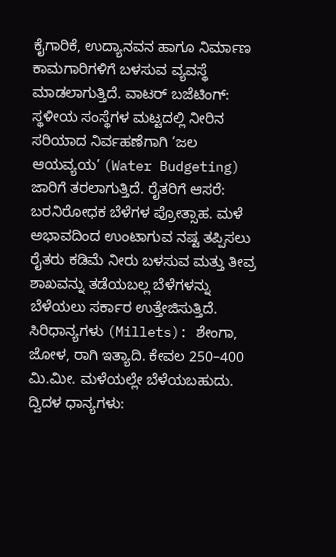ಕೈಗಾರಿಕೆ, ಉದ್ಯಾನವನ ಹಾಗೂ ನಿರ್ಮಾಣ ಕಾಮಗಾರಿಗಳಿಗೆ ಬಳಸುವ ವ್ಯವಸ್ಥೆ ಮಾಡಲಾಗುತ್ತಿದೆ. ವಾಟರ್ ಬಜೆಟಿಂಗ್: ಸ್ಥಳೀಯ ಸಂಸ್ಥೆಗಳ ಮಟ್ಟದಲ್ಲಿ ನೀರಿನ ಸರಿಯಾದ ನಿರ್ವಹಣೆಗಾಗಿ ‘ಜಲ ಆಯವ್ಯಯ’ (Water Budgeting) ಜಾರಿಗೆ ತರಲಾಗುತ್ತಿದೆ. ರೈತರಿಗೆ ಆಸರೆ: ಬರನಿರೋಧಕ ಬೆಳೆಗಳ ಪ್ರೋತ್ಸಾಹ. ಮಳೆ ಅಭಾವದಿಂದ ಉಂಟಾಗುವ ನಷ್ಟ ತಪ್ಪಿಸಲು ರೈತರು ಕಡಿಮೆ ನೀರು ಬಳಸುವ ಮತ್ತು ತೀವ್ರ ಶಾಖವನ್ನು ತಡೆಯಬಲ್ಲ ಬೆಳೆಗಳನ್ನು ಬೆಳೆಯಲು ಸರ್ಕಾರ ಉತ್ತೇಜಿಸುತ್ತಿದೆ. ಸಿರಿಧಾನ್ಯಗಳು (Millets): ಶೇಂಗಾ, ಜೋಳ, ರಾಗಿ ಇತ್ಯಾದಿ. ಕೇವಲ 250–400 ಮಿ.ಮೀ. ಮಳೆಯಲ್ಲೇ ಬೆಳೆಯಬಹುದು. ದ್ವಿದಳ ಧಾನ್ಯಗಳು: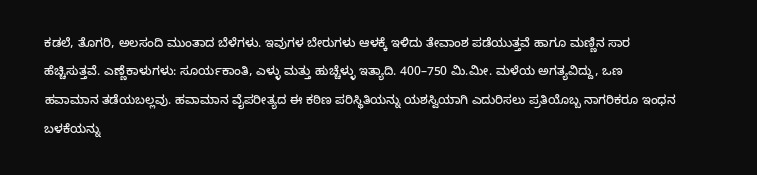ಕಡಲೆ, ತೊಗರಿ, ಅಲಸಂದಿ ಮುಂತಾದ ಬೆಳೆಗಳು. ಇವುಗಳ ಬೇರುಗಳು ಆಳಕ್ಕೆ ಇಳಿದು ತೇವಾಂಶ ಪಡೆಯುತ್ತವೆ ಹಾಗೂ ಮಣ್ಣಿನ ಸಾರ ಹೆಚ್ಚಿಸುತ್ತವೆ. ಎಣ್ಣೆಕಾಳುಗಳು: ಸೂರ್ಯಕಾಂತಿ, ಎಳ್ಳು ಮತ್ತು ಹುಚ್ಚೆಳ್ಳು ಇತ್ಯಾದಿ. 400–750 ಮಿ.ಮೀ. ಮಳೆಯ ಅಗತ್ಯವಿದ್ದು, ಒಣ ಹವಾಮಾನ ತಡೆಯಬಲ್ಲವು. ಹವಾಮಾನ ವೈಪರೀತ್ಯದ ಈ ಕಠಿಣ ಪರಿಸ್ಥಿತಿಯನ್ನು ಯಶಸ್ವಿಯಾಗಿ ಎದುರಿಸಲು ಪ್ರತಿಯೊಬ್ಬ ನಾಗರಿಕರೂ ಇಂಧನ ಬಳಕೆಯನ್ನು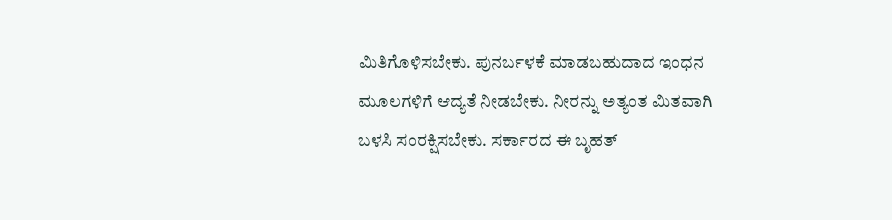ಮಿತಿಗೊಳಿಸಬೇಕು. ಪುನರ್ಬಳಕೆ ಮಾಡಬಹುದಾದ ಇಂಧನ ಮೂಲಗಳಿಗೆ ಆದ್ಯತೆ ನೀಡಬೇಕು. ನೀರನ್ನು ಅತ್ಯಂತ ಮಿತವಾಗಿ ಬಳಸಿ ಸಂರಕ್ಷಿಸಬೇಕು. ಸರ್ಕಾರದ ಈ ಬೃಹತ್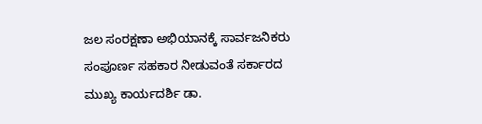ಜಲ ಸಂರಕ್ಷಣಾ ಅಭಿಯಾನಕ್ಕೆ ಸಾರ್ವಜನಿಕರು ಸಂಪೂರ್ಣ ಸಹಕಾರ ನೀಡುವಂತೆ ಸರ್ಕಾರದ ಮುಖ್ಯ ಕಾರ್ಯದರ್ಶಿ ಡಾ.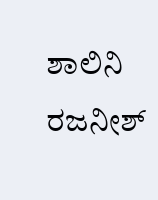ಶಾಲಿನಿ ರಜನೀಶ್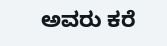ಅವರು ಕರೆ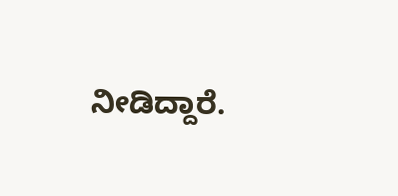ನೀಡಿದ್ದಾರೆ.